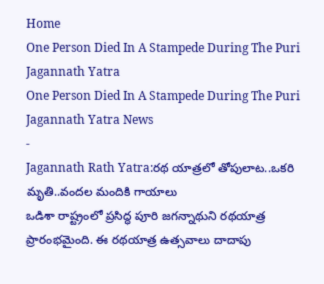Home
One Person Died In A Stampede During The Puri Jagannath Yatra
One Person Died In A Stampede During The Puri Jagannath Yatra News
-
Jagannath Rath Yatra:రథ యాత్రలో తోపులాట..ఒకరి మృతి..వందల మందికి గాయాలు
ఒడిశా రాష్ట్రంలో ప్రసిద్ధ పూరి జగన్నాథుని రథయాత్ర ప్రారంభమైంది. ఈ రథయాత్ర ఉత్సవాలు దాదాపు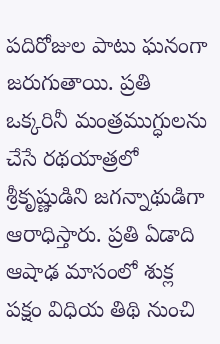పదిరోజుల పాటు ఘనంగా జరుగుతాయి. ప్రతి ఒక్కరినీ మంత్రముగ్ధులను చేసే రథయాత్రలో శ్రీకృష్ణుడిని జగన్నాథుడిగా ఆరాధిస్తారు. ప్రతి ఏడాది ఆషాఢ మాసంలో శుక్ల పక్షం విధియ తిథి నుంచి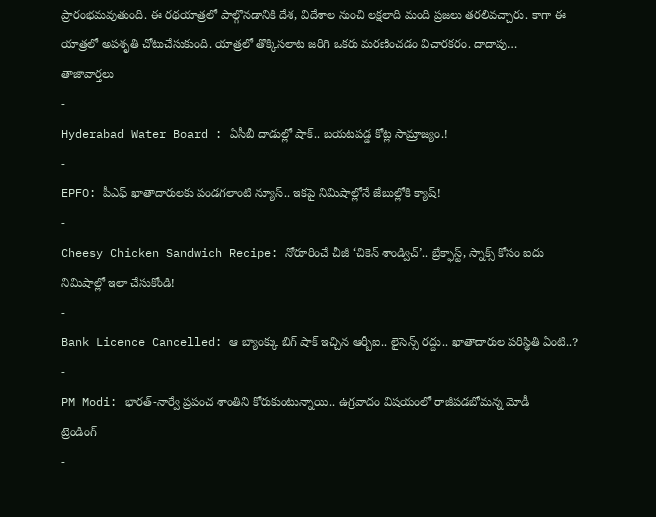ప్రారంభమవుతుంది. ఈ రథయాత్రలో పాల్గొనడానికి దేశ, విదేశాల నుంచి లక్షలాది మంది ప్రజలు తరలివచ్చారు. కాగా ఈ యాత్రలో అపశృతి చోటుచేసుకుంది. యాత్రలో తొక్కిసలాట జరిగి ఒకరు మరణించడం విచారకరం. దాదాపు…
తాజావార్తలు
-
Hyderabad Water Board : ఏసీబీ దాడుల్లో షాక్.. బయటపడ్డ కోట్ల సామ్రాజ్యం.!
-
EPFO: పీఎఫ్ ఖాతాదారులకు పండగలాంటి న్యూస్.. ఇకపై నిమిషాల్లోనే జేబుల్లోకి క్యాష్!
-
Cheesy Chicken Sandwich Recipe: నోరూరించే చీజీ ‘చికెన్ శాండ్విచ్’.. బ్రేక్ఫాస్ట్, స్నాక్స్ కోసం ఐదు నిమిషాల్లో ఇలా చేసుకోండి!
-
Bank Licence Cancelled: ఆ బ్యాంక్కు బిగ్ షాక్ ఇచ్చిన ఆర్బీఐ.. లైసెన్స్ రద్దు.. ఖాతాదారుల పరిస్థితి ఏంటి..?
-
PM Modi: భారత్-నార్వే ప్రపంచ శాంతిని కోరుకుంటున్నాయి.. ఉగ్రవాదం విషయంలో రాజీపడబోమన్న మోడీ
ట్రెండింగ్
-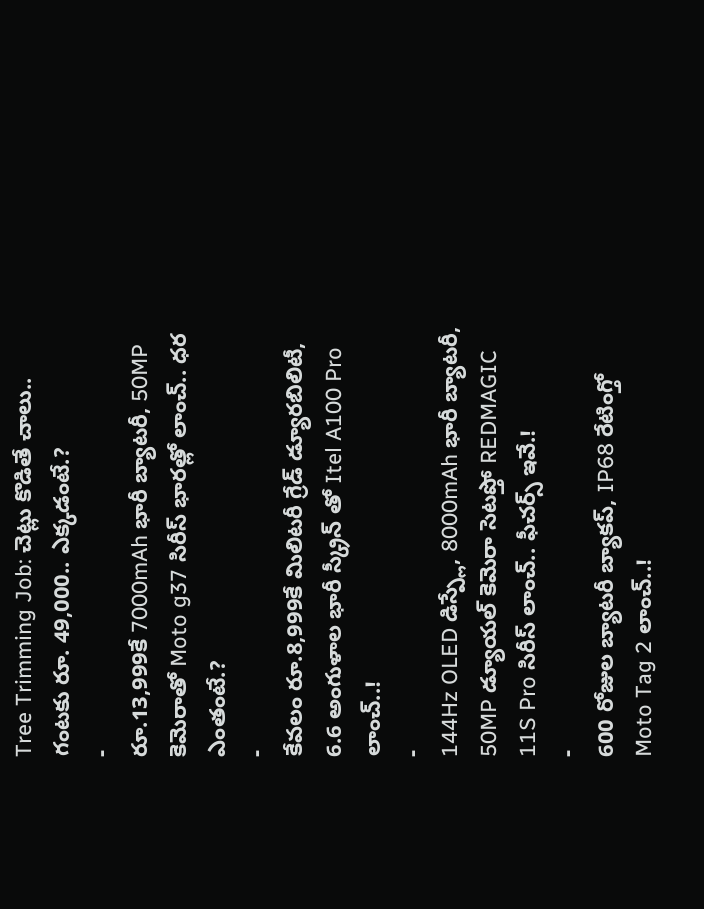Tree Trimming Job: చెట్లు కొడితే చాలు.. గంటకు రూ. 49,000.. ఎక్కడంటే.?
-
రూ.13,999కే 7000mAh భారీ బ్యాటరీ, 50MP కెమెరాతో Moto g37 సిరీస్ భారత్లో లాంచ్.. ధర ఎంతంటే.?
-
కేవలం రూ.8,999కే మిలిటరీ గ్రేడ్ డ్యూరబిలిటీ, 6.6 అంగుళాల భారీ స్క్రీన్ తో Itel A100 Pro లాంచ్..!
-
144Hz OLED డిస్ప్లే, 8000mAh భారీ బ్యాటరీ, 50MP డ్యూయల్ కెమెరా సెటప్తో REDMAGIC 11S Pro సిరీస్ లాంచ్.. ఫీచర్స్ ఇవే.!
-
600 రోజుల బ్యాటరీ బ్యాకప్, IP68 రేటింగ్తో Moto Tag 2 లాంచ్..!